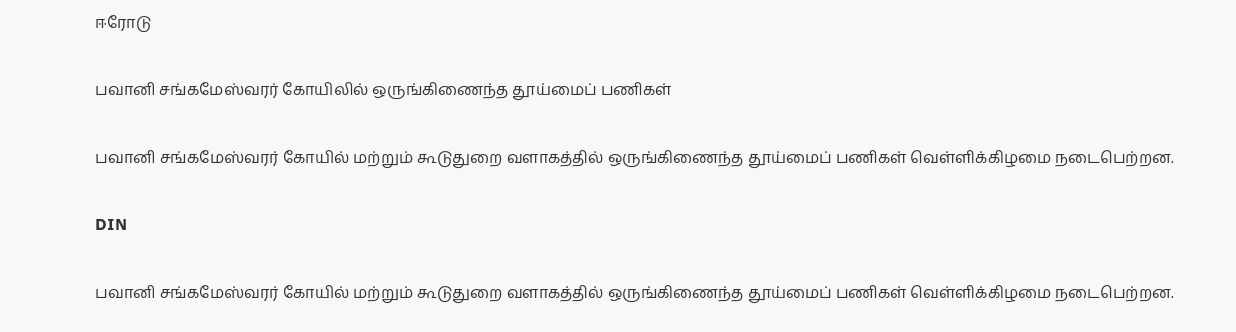ஈரோடு

பவானி சங்கமேஸ்வரர் கோயிலில் ஒருங்கிணைந்த தூய்மைப் பணிகள்

பவானி சங்கமேஸ்வரர் கோயில் மற்றும் கூடுதுறை வளாகத்தில் ஒருங்கிணைந்த தூய்மைப் பணிகள் வெள்ளிக்கிழமை நடைபெற்றன.

DIN

பவானி சங்கமேஸ்வரர் கோயில் மற்றும் கூடுதுறை வளாகத்தில் ஒருங்கிணைந்த தூய்மைப் பணிகள் வெள்ளிக்கிழமை நடைபெற்றன.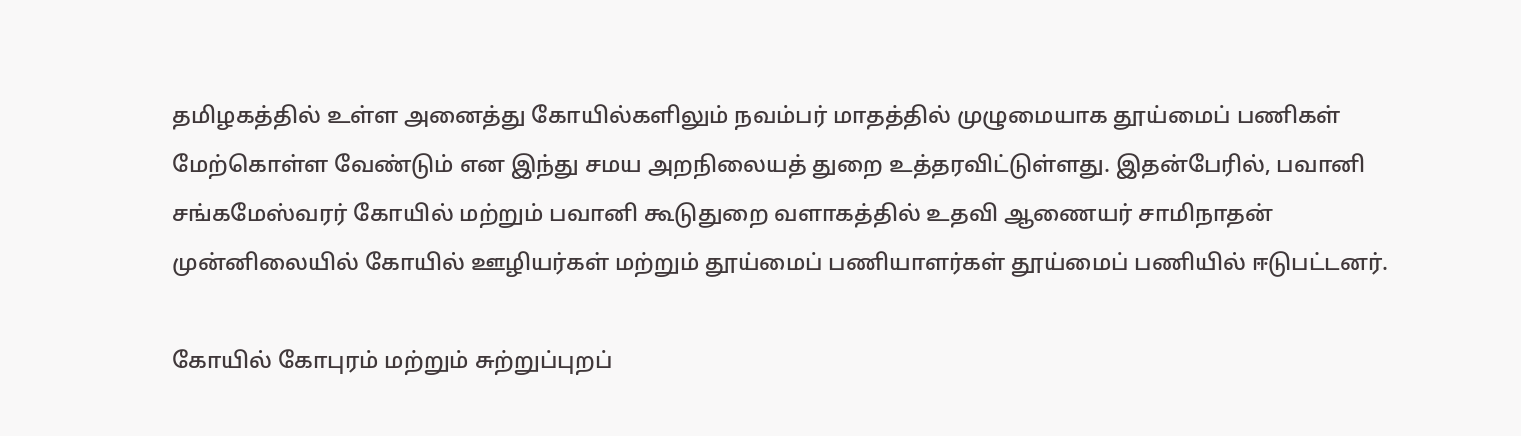தமிழகத்தில் உள்ள அனைத்து கோயில்களிலும் நவம்பர் மாதத்தில் முழுமையாக தூய்மைப் பணிகள் மேற்கொள்ள வேண்டும் என இந்து சமய அறநிலையத் துறை உத்தரவிட்டுள்ளது. இதன்பேரில், பவானி சங்கமேஸ்வரர் கோயில் மற்றும் பவானி கூடுதுறை வளாகத்தில் உதவி ஆணையர் சாமிநாதன் முன்னிலையில் கோயில் ஊழியர்கள் மற்றும் தூய்மைப் பணியாளர்கள் தூய்மைப் பணியில் ஈடுபட்டனர்.

கோயில் கோபுரம் மற்றும் சுற்றுப்புறப்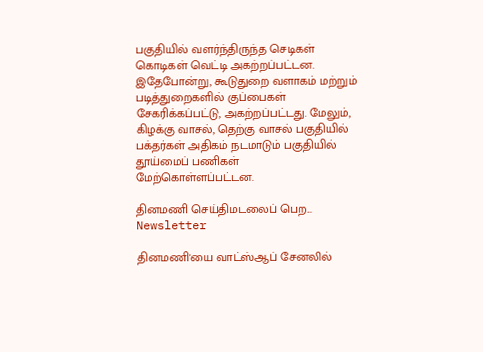பகுதியில் வளர்ந்திருந்த செடிகள் கொடிகள் வெட்டி அகற்றப்பட்டன. இதேபோன்று, கூடுதுறை வளாகம் மற்றும் படித்துறைகளில் குப்பைகள் சேகரிக்கப்பட்டு, அகற்றப்பட்டது. மேலும், கிழக்கு வாசல், தெற்கு வாசல் பகுதியில் பக்தர்கள் அதிகம் நடமாடும் பகுதியில் தூய்மைப் பணிகள் மேற்கொள்ளப்பட்டன.

தினமணி செய்திமடலைப் பெற... Newsletter

தினமணி'யை வாட்ஸ்ஆப் சேனலில்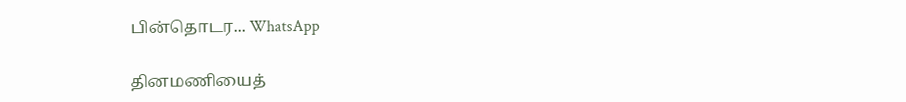பின்தொடர... WhatsApp

தினமணியைத்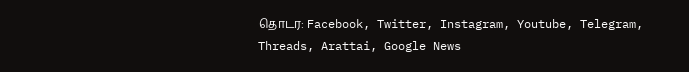தொடர: Facebook, Twitter, Instagram, Youtube, Telegram, Threads, Arattai, Google News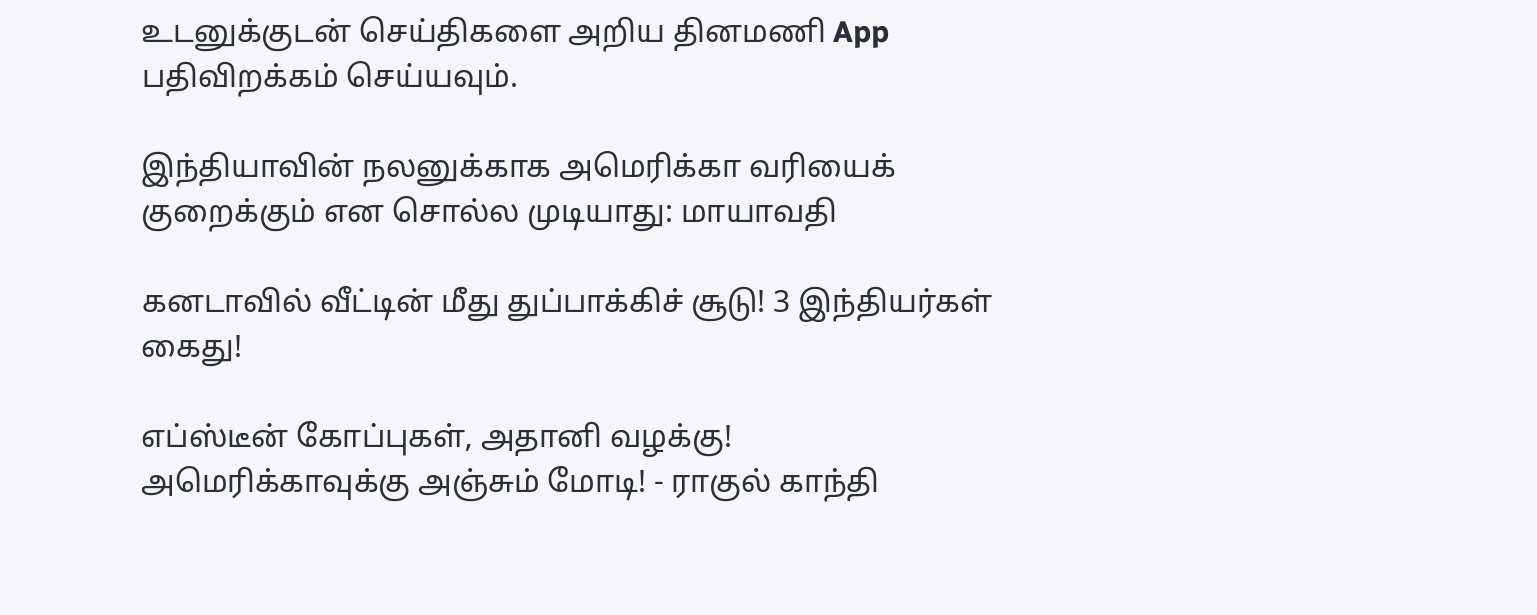உடனுக்குடன் செய்திகளை அறிய தினமணி App பதிவிறக்கம் செய்யவும்.

இந்தியாவின் நலனுக்காக அமெரிக்கா வரியைக் குறைக்கும் என சொல்ல முடியாது: மாயாவதி

கனடாவில் வீட்டின் மீது துப்பாக்கிச் சூடு! 3 இந்தியர்கள் கைது!

எப்ஸ்டீன் கோப்புகள், அதானி வழக்கு! அமெரிக்காவுக்கு அஞ்சும் மோடி! - ராகுல் காந்தி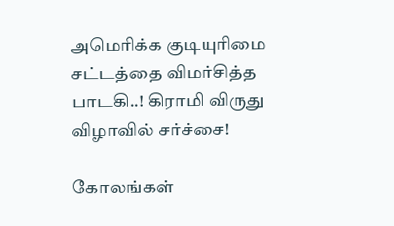அமெரிக்க குடியுரிமை சட்டத்தை விமர்சித்த பாடகி..! கிராமி விருது விழாவில் சர்ச்சை!

கோலங்கள்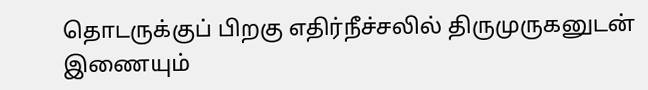தொடருக்குப் பிறகு எதிர்நீச்சலில் திருமுருகனுடன் இணையும்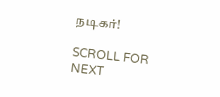நடிகர்!

SCROLL FOR NEXT